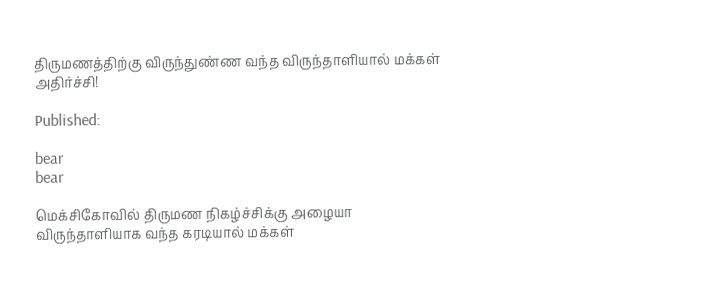திருமணத்திற்கு விருந்துண்ண வந்த விருந்தாளியால் மக்கள் அதிர்ச்சி!

Published:

bear
bear

மெக்சிகோவில் திருமண நிகழ்ச்சிக்கு அழையா விருந்தாளியாக வந்த கரடியால் மக்கள்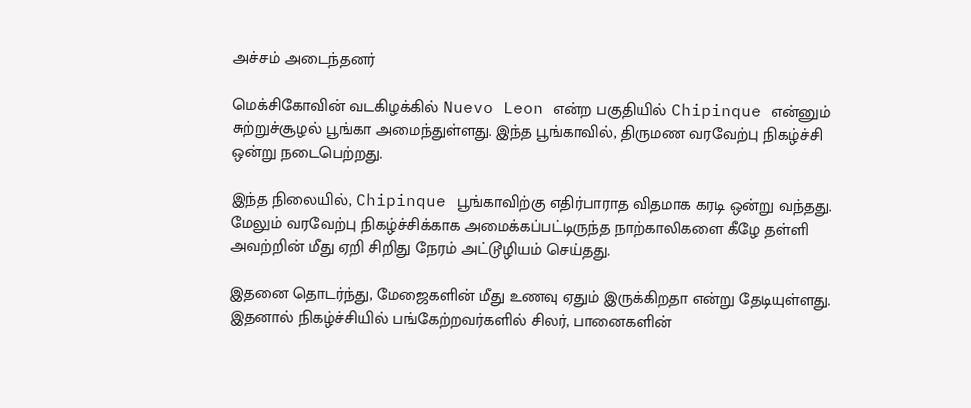அச்சம் அடைந்தனர்

மெக்சிகோவின் வடகிழக்கில் Nuevo Leon என்ற பகுதியில் Chipinque என்னும் சுற்றுச்சூழல் பூங்கா அமைந்துள்ளது. இந்த பூங்காவில், திருமண வரவேற்பு நிகழ்ச்சி ஒன்று நடைபெற்றது.

இந்த நிலையில், Chipinque பூங்காவிற்கு எதிர்பாராத விதமாக கரடி ஒன்று வந்தது. மேலும் வரவேற்பு நிகழ்ச்சிக்காக அமைக்கப்பட்டிருந்த நாற்காலிகளை கீழே தள்ளி அவற்றின் மீது ஏறி சிறிது நேரம் அட்டூழியம் செய்தது.

இதனை தொடர்ந்து, மேஜைகளின் மீது உணவு ஏதும் இருக்கிறதா என்று தேடியுள்ளது. இதனால் நிகழ்ச்சியில் பங்கேற்றவர்களில் சிலர், பானைகளின்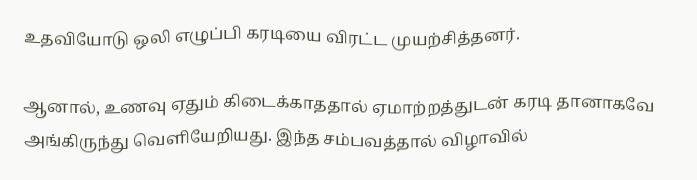உதவியோடு ஒலி எழுப்பி கரடியை விரட்ட முயற்சித்தனர்.

ஆனால், உணவு ஏதும் கிடைக்காததால் ஏமாற்றத்துடன் கரடி தானாகவே அங்கிருந்து வெளியேறியது. இந்த சம்பவத்தால் விழாவில்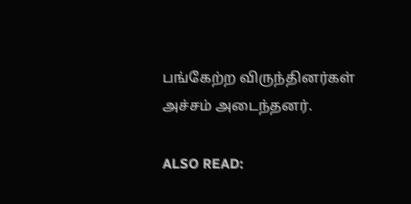பங்கேற்ற விருந்தினர்கள் அச்சம் அடைந்தனர்.

ALSO READ: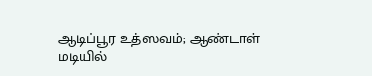ஆடிப்பூர உத்ஸவம்; ஆண்டாள் மடியில்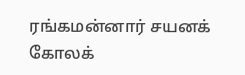ரங்கமன்னார் சயனக் கோலக்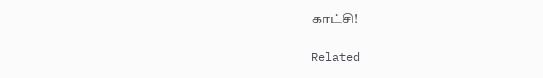காட்சி!

Related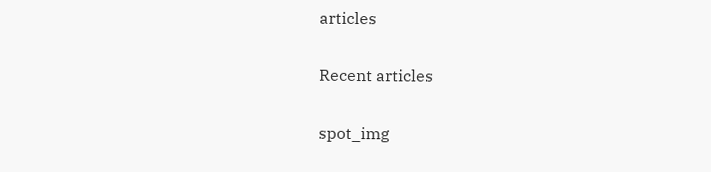articles

Recent articles

spot_img